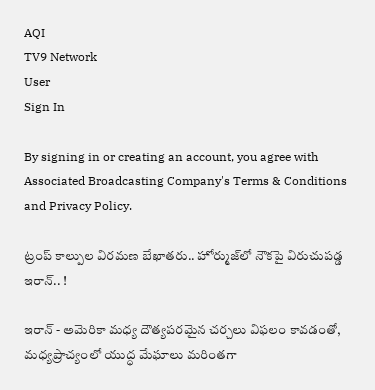AQI
TV9 Network
User
Sign In

By signing in or creating an account, you agree with Associated Broadcasting Company's Terms & Conditions and Privacy Policy.

ట్రంప్ కాల్పుల విరమణ బేఖాతరు.. హోర్ముజ్‌లో నౌకపై విరుచుపడ్డ ఇరాన్.. !

ఇరాన్ - అమెరికా మధ్య దౌత్యపరమైన చర్చలు విఫలం కావడంతో, మధ్యప్రాచ్యంలో యుద్ధ మేఘాలు మరింతగా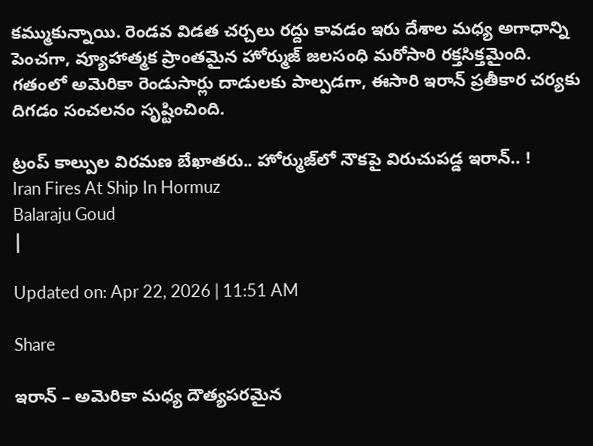కమ్ముకున్నాయి. రెండవ విడత చర్చలు రద్దు కావడం ఇరు దేశాల మధ్య అగాధాన్ని పెంచగా, వ్యూహాత్మక ప్రాంతమైన హోర్ముజ్ జలసంధి మరోసారి రక్తసిక్తమైంది. గతంలో అమెరికా రెండుసార్లు దాడులకు పాల్పడగా, ఈసారి ఇరాన్ ప్రతీకార చర్యకు దిగడం సంచలనం సృష్టించింది.

ట్రంప్ కాల్పుల విరమణ బేఖాతరు.. హోర్ముజ్‌లో నౌకపై విరుచుపడ్డ ఇరాన్.. !
Iran Fires At Ship In Hormuz
Balaraju Goud
|

Updated on: Apr 22, 2026 | 11:51 AM

Share

ఇరాన్ – అమెరికా మధ్య దౌత్యపరమైన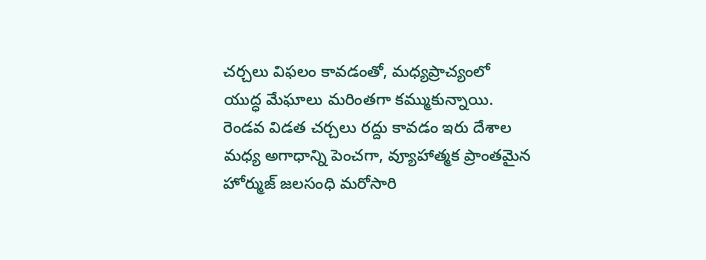చర్చలు విఫలం కావడంతో, మధ్యప్రాచ్యంలో యుద్ధ మేఘాలు మరింతగా కమ్ముకున్నాయి. రెండవ విడత చర్చలు రద్దు కావడం ఇరు దేశాల మధ్య అగాధాన్ని పెంచగా, వ్యూహాత్మక ప్రాంతమైన హోర్ముజ్ జలసంధి మరోసారి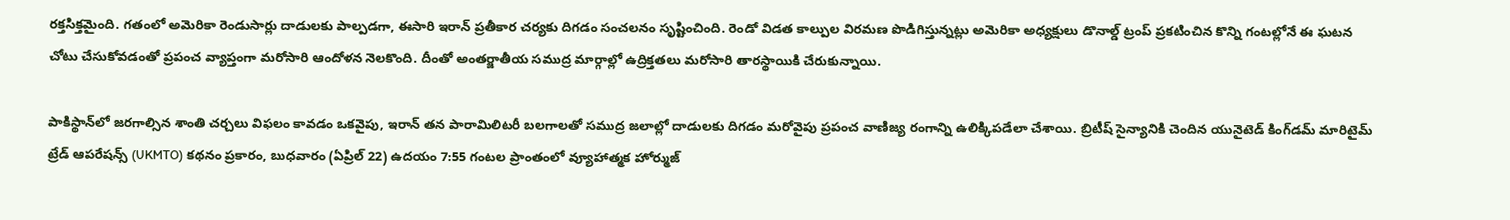రక్తసిక్తమైంది. గతంలో అమెరికా రెండుసార్లు దాడులకు పాల్పడగా, ఈసారి ఇరాన్ ప్రతీకార చర్యకు దిగడం సంచలనం సృష్టించింది. రెండో విడత కాల్పుల విరమణ పొడిగిస్తున్నట్లు అమెరికా అధ్యక్షులు డొనాల్డ్ ట్రంప్ ప్రకటించిన కొన్ని గంటల్లోనే ఈ ఘటన చోటు చేసుకోవడంతో ప్రపంచ వ్యాప్తంగా మరోసారి ఆందోళన నెలకొంది. దీంతో అంతర్జాతీయ సముద్ర మార్గాల్లో ఉద్రిక్తతలు మరోసారి తారస్థాయికి చేరుకున్నాయి.

పాకిస్థాన్‌లో జరగాల్సిన శాంతి చర్చలు విఫలం కావడం ఒకవైపు, ఇరాన్ తన పారామిలిటరీ బలగాలతో సముద్ర జలాల్లో దాడులకు దిగడం మరోవైపు ప్రపంచ వాణిజ్య రంగాన్ని ఉలిక్కిపడేలా చేశాయి. బ్రిటీష్ సైన్యానికి చెందిన యునైటెడ్ కింగ్‌డమ్ మారిటైమ్ ట్రేడ్ ఆపరేషన్స్ (UKMTO) కథనం ప్రకారం, బుధవారం (ఏప్రిల్ 22) ఉదయం 7:55 గంటల ప్రాంతంలో వ్యూహాత్మక హోర్ముజ్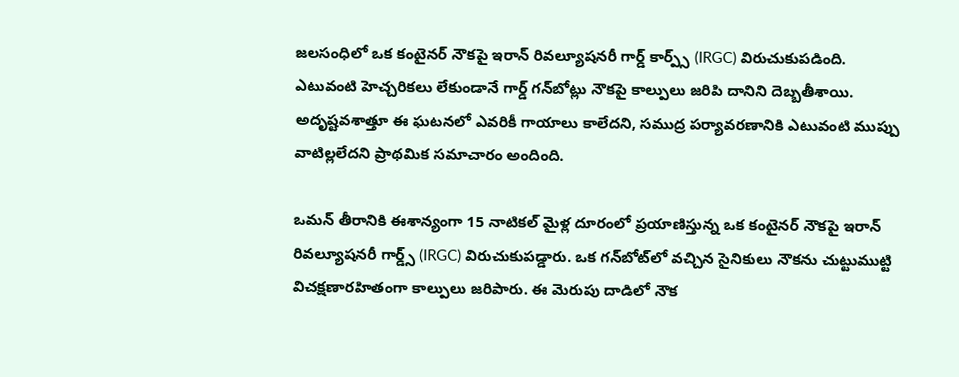జలసంధిలో ఒక కంటైనర్ నౌకపై ఇరాన్ రివల్యూషనరీ గార్డ్ కార్ప్స్ (IRGC) విరుచుకుపడింది. ఎటువంటి హెచ్చరికలు లేకుండానే గార్డ్ గన్‌బోట్లు నౌకపై కాల్పులు జరిపి దానిని దెబ్బతీశాయి. అదృష్టవశాత్తూ ఈ ఘటనలో ఎవరికీ గాయాలు కాలేదని, సముద్ర పర్యావరణానికి ఎటువంటి ముప్పు వాటిల్లలేదని ప్రాథమిక సమాచారం అందింది.

ఒమన్ తీరానికి ఈశాన్యంగా 15 నాటికల్ మైళ్ల దూరంలో ప్రయాణిస్తున్న ఒక కంటైనర్ నౌకపై ఇరాన్ రివల్యూషనరీ గార్డ్స్ (IRGC) విరుచుకుపడ్డారు. ఒక గన్‌బోట్‌లో వచ్చిన సైనికులు నౌకను చుట్టుముట్టి విచక్షణారహితంగా కాల్పులు జరిపారు. ఈ మెరుపు దాడిలో నౌక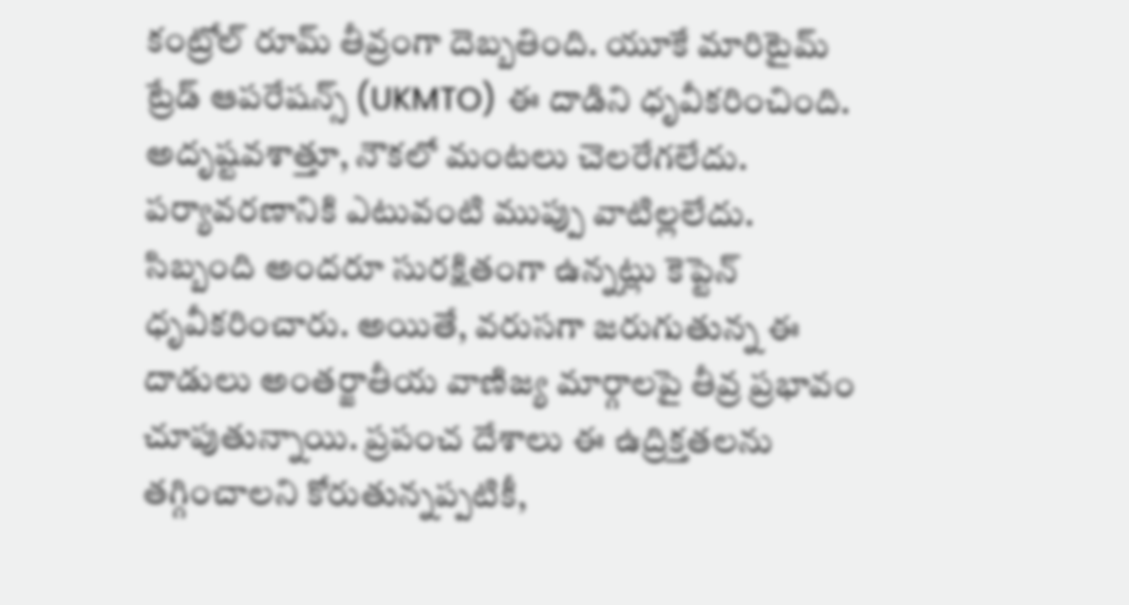కంట్రోల్ రూమ్ తీవ్రంగా దెబ్బతింది. యూకే మారిటైమ్ ట్రేడ్ ఆపరేషన్స్ (UKMTO) ఈ దాడిని ధృవీకరించింది. అదృష్టవశాత్తూ, నౌకలో మంటలు చెలరేగలేదు. పర్యావరణానికి ఎటువంటి ముప్పు వాటిల్లలేదు. సిబ్బంది అందరూ సురక్షితంగా ఉన్నట్లు కెప్టెన్ ధృవీకరించారు. అయితే, వరుసగా జరుగుతున్న ఈ దాడులు అంతర్జాతీయ వాణిజ్య మార్గాలపై తీవ్ర ప్రభావం చూపుతున్నాయి. ప్రపంచ దేశాలు ఈ ఉద్రిక్తతలను తగ్గించాలని కోరుతున్నప్పటికీ,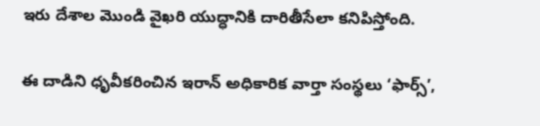ఇరు దేశాల మొండి వైఖరి యుద్ధానికి దారితీసేలా కనిపిస్తోంది.

ఈ దాడిని ధృవీకరించిన ఇరాన్ అధికారిక వార్తా సంస్థలు ‘ఫార్స్’,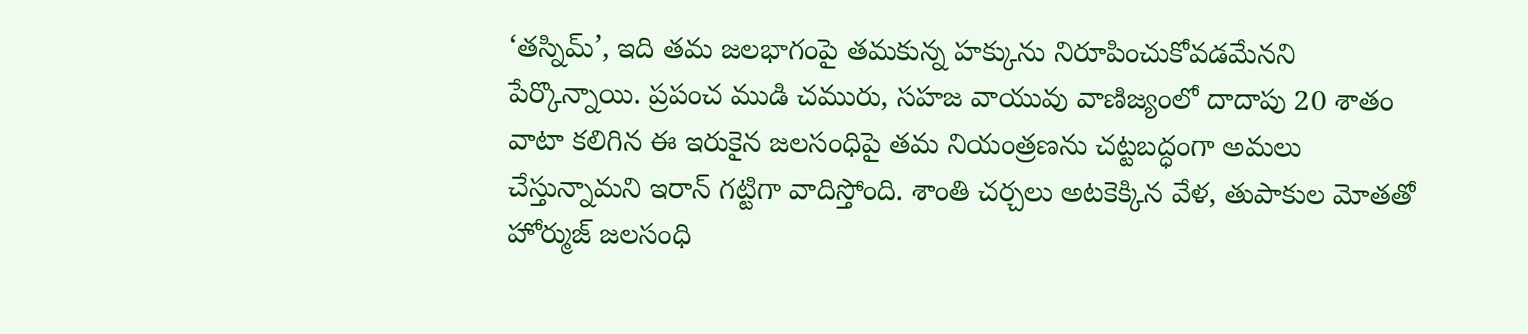‘తస్నిమ్’, ఇది తమ జలభాగంపై తమకున్న హక్కును నిరూపించుకోవడమేనని పేర్కొన్నాయి. ప్రపంచ ముడి చమురు, సహజ వాయువు వాణిజ్యంలో దాదాపు 20 శాతం వాటా కలిగిన ఈ ఇరుకైన జలసంధిపై తమ నియంత్రణను చట్టబద్ధంగా అమలు చేస్తున్నామని ఇరాన్ గట్టిగా వాదిస్తోంది. శాంతి చర్చలు అటకెక్కిన వేళ, తుపాకుల మోతతో హోర్ముజ్ జలసంధి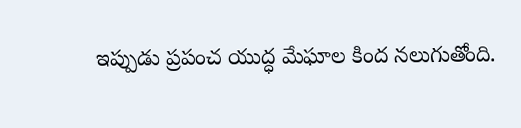ఇప్పుడు ప్రపంచ యుద్ధ మేఘాల కింద నలుగుతోంది.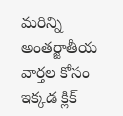మరిన్ని అంతర్జాతీయ వార్తల కోసం ఇక్కడ క్లిక్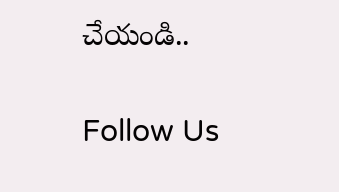చేయండి..

Follow Us